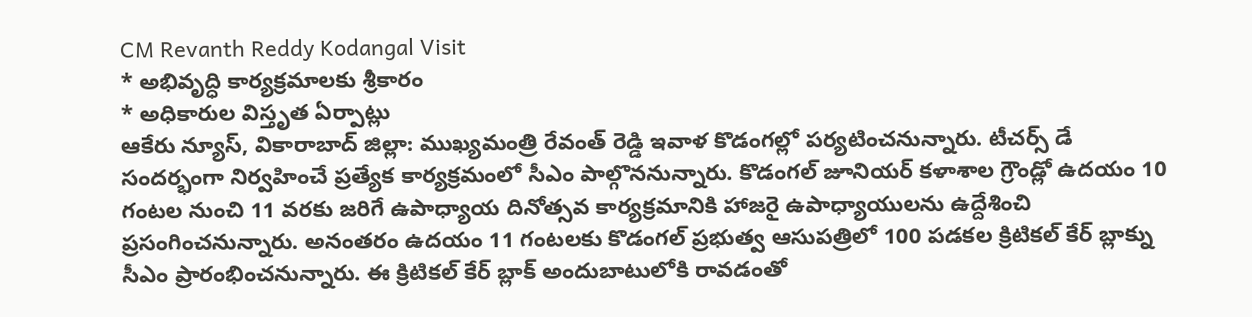CM Revanth Reddy Kodangal Visit
* అభివృద్ధి కార్యక్రమాలకు శ్రీకారం
* అధికారుల విస్తృత ఏర్పాట్లు
ఆకేరు న్యూస్, వికారాబాద్ జిల్లా: ముఖ్యమంత్రి రేవంత్ రెడ్డి ఇవాళ కొడంగల్లో పర్యటించనున్నారు. టీచర్స్ డే సందర్భంగా నిర్వహించే ప్రత్యేక కార్యక్రమంలో సీఎం పాల్గొననున్నారు. కొడంగల్ జూనియర్ కళాశాల గ్రౌండ్లో ఉదయం 10 గంటల నుంచి 11 వరకు జరిగే ఉపాధ్యాయ దినోత్సవ కార్యక్రమానికి హాజరై ఉపాధ్యాయులను ఉద్దేశించి ప్రసంగించనున్నారు. అనంతరం ఉదయం 11 గంటలకు కొడంగల్ ప్రభుత్వ ఆసుపత్రిలో 100 పడకల క్రిటికల్ కేర్ బ్లాక్ను సీఎం ప్రారంభించనున్నారు. ఈ క్రిటికల్ కేర్ బ్లాక్ అందుబాటులోకి రావడంతో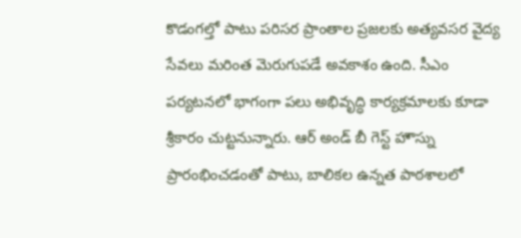కొడంగల్తో పాటు పరిసర ప్రాంతాల ప్రజలకు అత్యవసర వైద్య సేవలు మరింత మెరుగుపడే అవకాశం ఉంది. సీఎం పర్యటనలో భాగంగా పలు అభివృద్ధి కార్యక్రమాలకు కూడా శ్రీకారం చుట్టనున్నారు. ఆర్ అండ్ బీ గెస్ట్ హౌస్ను ప్రారంభించడంతో పాటు, బాలికల ఉన్నత పాఠశాలలో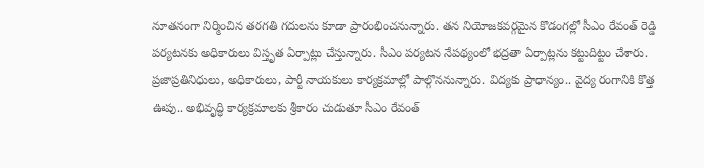నూతనంగా నిర్మించిన తరగతి గదులను కూడా ప్రారంభించనున్నారు. తన నియోజకవర్గమైన కొడంగల్లో సీఎం రేవంత్ రెడ్డి పర్యటనకు అధికారులు విస్తృత ఏర్పాట్లు చేస్తున్నారు. సీఎం పర్యటన నేపథ్యంలో భద్రతా ఏర్పాట్లను కట్టుదిట్టం చేశారు. ప్రజాప్రతినిధులు, అధికారులు, పార్టీ నాయకులు కార్యక్రమాల్లో పాల్గొననున్నారు. విద్యకు ప్రాధాన్యం.. వైద్య రంగానికి కొత్త ఊపు.. అభివృద్ధి కార్యక్రమాలకు శ్రీకారం చుడుతూ సీఎం రేవంత్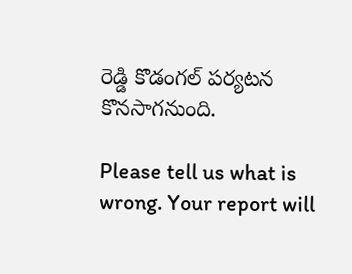రెడ్డి కొడంగల్ పర్యటన కొనసాగనుంది.

Please tell us what is wrong. Your report will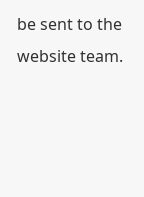be sent to the website team.